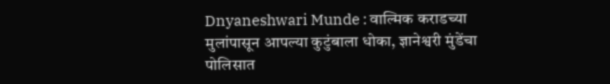Dnyaneshwari Munde : वाल्मिक कराडच्या मुलांपासून आपल्या कुटुंबाला धोका, ज्ञानेश्वरी मुंडेंचा पोलिसात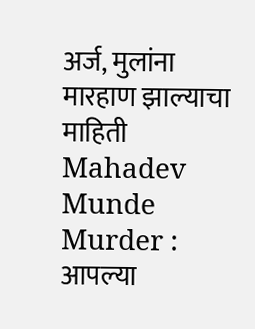अर्ज, मुलांना मारहाण झाल्याचा माहिती
Mahadev Munde Murder : आपल्या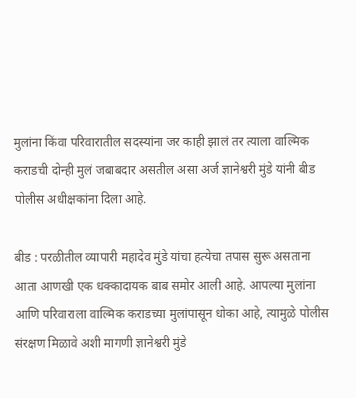मुलांना किंवा परिवारातील सदस्यांना जर काही झालं तर त्याला वाल्मिक कराडची दोन्ही मुलं जबाबदार असतील असा अर्ज ज्ञानेश्वरी मुंडे यांनी बीड पोलीस अधीक्षकांना दिला आहे.

बीड : परळीतील व्यापारी महादेव मुंडे यांचा हत्येचा तपास सुरू असताना आता आणखी एक धक्कादायक बाब समोर आली आहे. आपल्या मुलांना आणि परिवाराला वाल्मिक कराडच्या मुलांपासून धोका आहे, त्यामुळे पोलीस संरक्षण मिळावे अशी मागणी ज्ञानेश्वरी मुंडे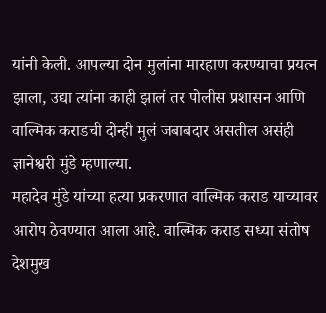यांनी केली. आपल्या दोन मुलांना मारहाण करण्याचा प्रयत्न झाला, उद्या त्यांना काही झालं तर पोलीस प्रशासन आणि वाल्मिक कराडची दोन्ही मुलं जबाबदार असतील असंही ज्ञानेश्वरी मुंडे म्हणाल्या.
महादेव मुंडे यांच्या हत्या प्रकरणात वाल्मिक कराड याच्यावर आरोप ठेवण्यात आला आहे. वाल्मिक कराड सध्या संतोष देशमुख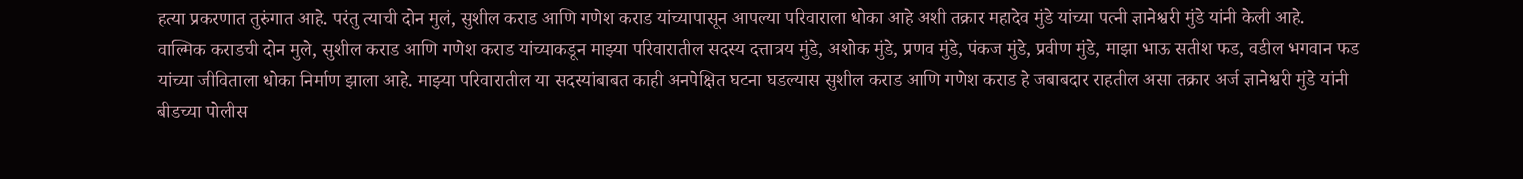हत्या प्रकरणात तुरुंगात आहे. परंतु त्याची दोन मुलं, सुशील कराड आणि गणेश कराड यांच्यापासून आपल्या परिवाराला धोका आहे अशी तक्रार महादेव मुंडे यांच्या पत्नी ज्ञानेश्वरी मुंडे यांनी केली आहे.
वाल्मिक कराडची दोन मुले, सुशील कराड आणि गणेश कराड यांच्याकडून माझ्या परिवारातील सदस्य दत्तात्रय मुंडे, अशोक मुंडे, प्रणव मुंडे, पंकज मुंडे, प्रवीण मुंडे, माझा भाऊ सतीश फड, वडील भगवान फड यांच्या जीविताला धोका निर्माण झाला आहे. माझ्या परिवारातील या सदस्यांबाबत काही अनपेक्षित घटना घडल्यास सुशील कराड आणि गणेश कराड हे जबाबदार राहतील असा तक्रार अर्ज ज्ञानेश्वरी मुंडे यांनी बीडच्या पोलीस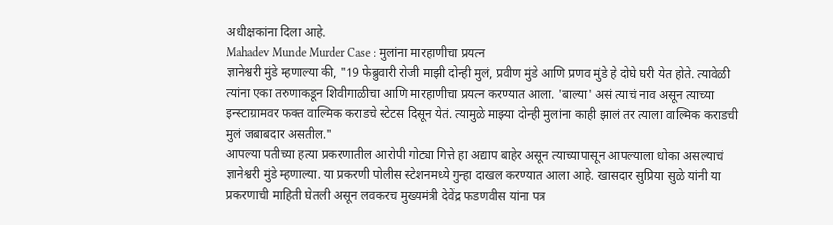अधीक्षकांना दिला आहे.
Mahadev Munde Murder Case : मुलांना मारहाणीचा प्रयत्न
ज्ञानेश्वरी मुंडे म्हणाल्या की, "19 फेब्रुवारी रोजी माझी दोन्ही मुलं, प्रवीण मुंडे आणि प्रणव मुंडे हे दोघे घरी येत होते. त्यावेळी त्यांना एका तरुणाकडून शिवीगाळीचा आणि मारहाणीचा प्रयत्न करण्यात आला. 'बाल्या' असं त्याचं नाव असून त्याच्या इन्स्टाग्रामवर फक्त वाल्मिक कराडचे स्टेटस दिसून येतं. त्यामुळे माझ्या दोन्ही मुलांना काही झालं तर त्याला वाल्मिक कराडची मुलं जबाबदार असतील."
आपल्या पतीच्या हत्या प्रकरणातील आरोपी गोट्या गित्ते हा अद्याप बाहेर असून त्याच्यापासून आपल्याला धोका असल्याचं ज्ञानेश्वरी मुंडे म्हणाल्या. या प्रकरणी पोलीस स्टेशनमध्ये गुन्हा दाखल करण्यात आला आहे. खासदार सुप्रिया सुळे यांनी या प्रकरणाची माहिती घेतली असून लवकरच मुख्यमंत्री देवेंद्र फडणवीस यांना पत्र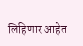लिहिणार आहेत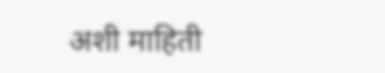अशी माहिती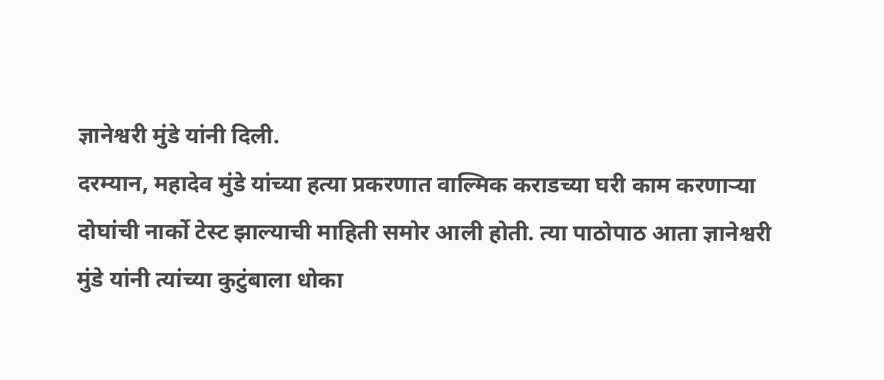ज्ञानेश्वरी मुंडे यांनी दिली.
दरम्यान, महादेव मुंडे यांच्या हत्या प्रकरणात वाल्मिक कराडच्या घरी काम करणाऱ्या दोघांची नार्को टेस्ट झाल्याची माहिती समोर आली होती. त्या पाठोपाठ आता ज्ञानेश्वरी मुंडे यांनी त्यांच्या कुटुंबाला धोका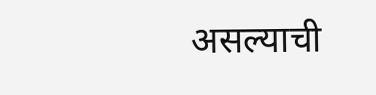असल्याची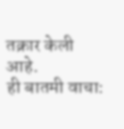तक्रार केली आहे.
ही बातमी वाचा: